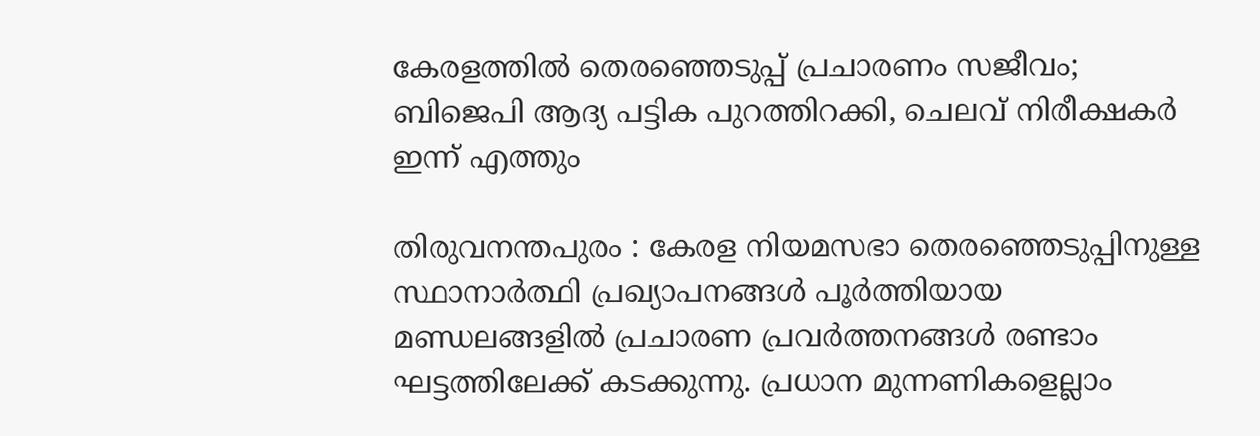കേരളത്തിൽ തെരഞ്ഞെടുപ്പ് പ്രചാരണം സജീവം; ബിജെപി ആദ്യ പട്ടിക പുറത്തിറക്കി, ചെലവ് നിരീക്ഷകർ ഇന്ന് എത്തും

തിരുവനന്തപുരം : കേരള നിയമസഭാ തെരഞ്ഞെടുപ്പിനുള്ള സ്ഥാനാർത്ഥി പ്രഖ്യാപനങ്ങൾ പൂർത്തിയായ മണ്ഡലങ്ങളിൽ പ്രചാരണ പ്രവർത്തനങ്ങൾ രണ്ടാം ഘട്ടത്തിലേക്ക് കടക്കുന്നു. പ്രധാന മുന്നണികളെല്ലാം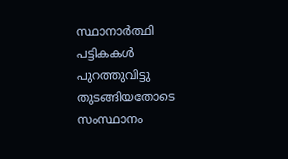സ്ഥാനാർത്ഥി പട്ടികകൾ പുറത്തുവിട്ടു തുടങ്ങിയതോടെ സംസ്ഥാനം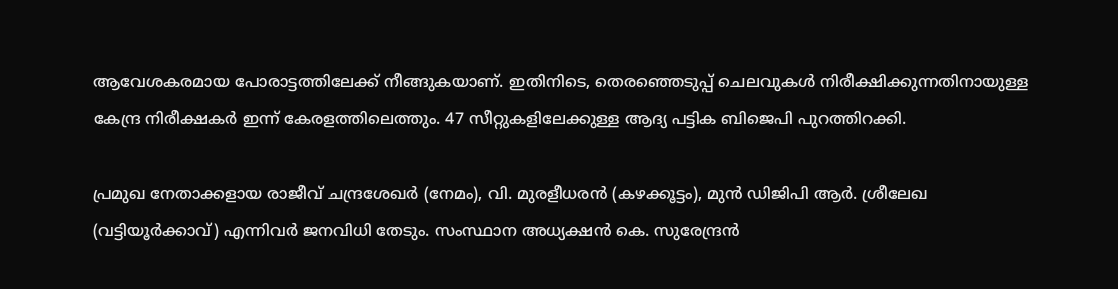ആവേശകരമായ പോരാട്ടത്തിലേക്ക് നീങ്ങുകയാണ്. ഇതിനിടെ, തെരഞ്ഞെടുപ്പ് ചെലവുകൾ നിരീക്ഷിക്കുന്നതിനായുള്ള കേന്ദ്ര നിരീക്ഷകർ ഇന്ന് കേരളത്തിലെത്തും. 47 സീറ്റുകളിലേക്കുള്ള ആദ്യ പട്ടിക ബിജെപി പുറത്തിറക്കി.

പ്രമുഖ നേതാക്കളായ രാജീവ് ചന്ദ്രശേഖർ (നേമം), വി. മുരളീധരൻ (കഴക്കൂട്ടം), മുൻ ഡിജിപി ആർ. ശ്രീലേഖ (വട്ടിയൂർക്കാവ്) എന്നിവർ ജനവിധി തേടും. സംസ്ഥാന അധ്യക്ഷൻ കെ. സുരേന്ദ്രൻ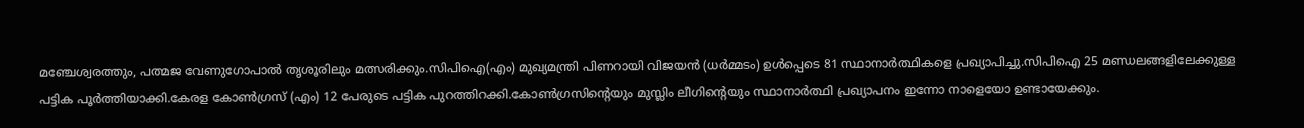മഞ്ചേശ്വരത്തും, പത്മജ വേണുഗോപാൽ തൃശൂരിലും മത്സരിക്കും.സിപിഐ(എം) മുഖ്യമന്ത്രി പിണറായി വിജയൻ (ധർമ്മടം) ഉൾപ്പെടെ 81 സ്ഥാനാർത്ഥികളെ പ്രഖ്യാപിച്ചു.സിപിഐ 25 മണ്ഡലങ്ങളിലേക്കുള്ള പട്ടിക പൂർത്തിയാക്കി.കേരള കോൺഗ്രസ് (എം) 12 പേരുടെ പട്ടിക പുറത്തിറക്കി.കോൺഗ്രസിന്റെയും മുസ്ലിം ലീഗിന്റെയും സ്ഥാനാർത്ഥി പ്രഖ്യാപനം ഇന്നോ നാളെയോ ഉണ്ടായേക്കും.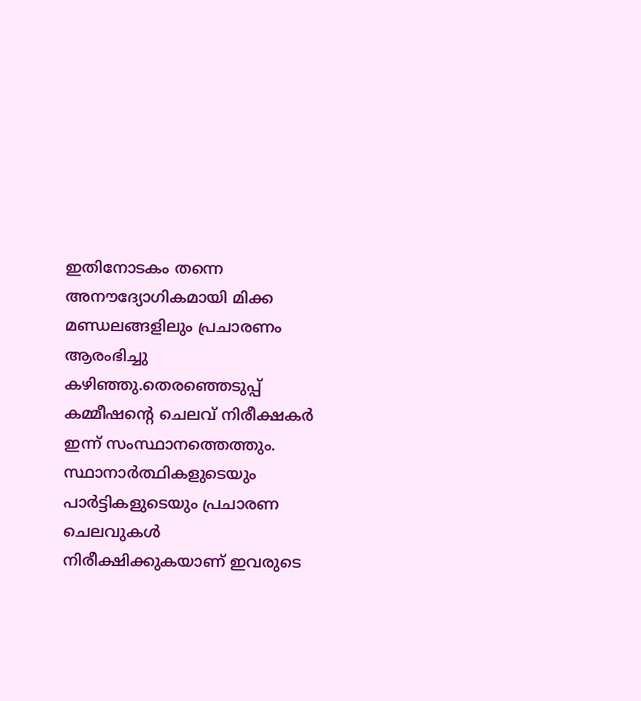ഇതിനോടകം തന്നെ അനൗദ്യോഗികമായി മിക്ക മണ്ഡലങ്ങളിലും പ്രചാരണം ആരംഭിച്ചു കഴിഞ്ഞു.തെരഞ്ഞെടുപ്പ് കമ്മീഷന്റെ ചെലവ് നിരീക്ഷകർ ഇന്ന് സംസ്ഥാനത്തെത്തും. സ്ഥാനാർത്ഥികളുടെയും പാർട്ടികളുടെയും പ്രചാരണ ചെലവുകൾ നിരീക്ഷിക്കുകയാണ് ഇവരുടെ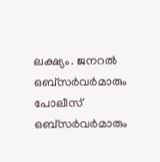ലക്ഷ്യം. ജനറൽ ഒബ്സർവർമാരും പോലീസ് ഒബ്സർവർമാരും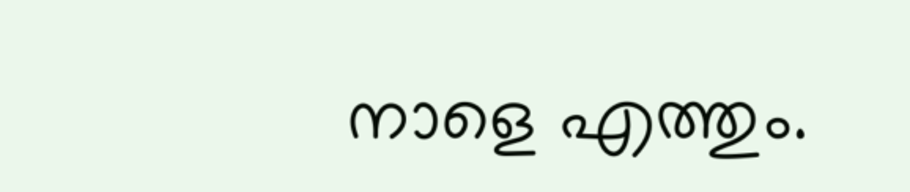നാളെ എത്തും.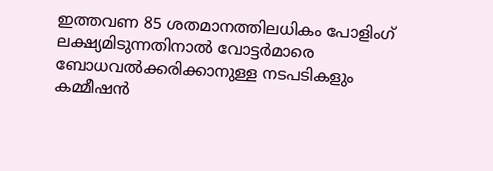ഇത്തവണ 85 ശതമാനത്തിലധികം പോളിംഗ് ലക്ഷ്യമിടുന്നതിനാൽ വോട്ടർമാരെ ബോധവൽക്കരിക്കാനുള്ള നടപടികളും കമ്മീഷൻ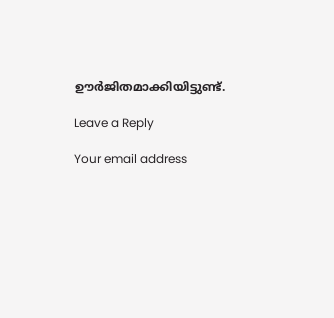ഊർജിതമാക്കിയിട്ടുണ്ട്.

Leave a Reply

Your email address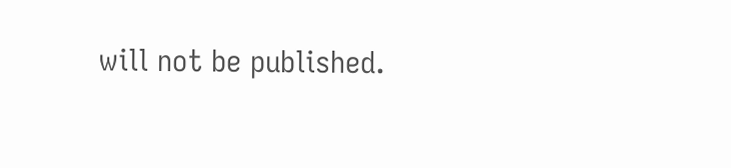will not be published.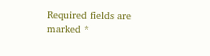Required fields are marked *